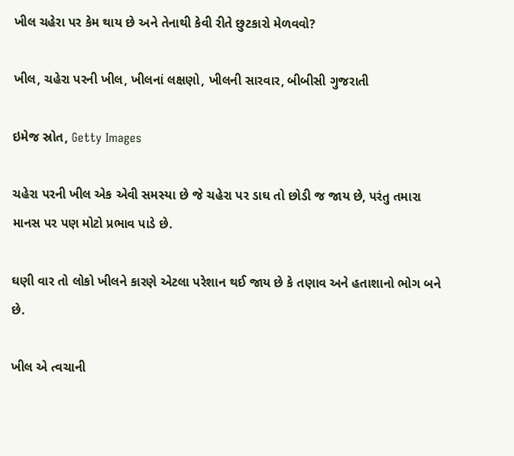ખીલ ચહેરા પર કેમ થાય છે અને તેનાથી કેવી રીતે છુટકારો મેળવવો?

ખીલ, ચહેરા પરની ખીલ, ખીલનાં લક્ષણો, ખીલની સારવાર, બીબીસી ગુજરાતી

ઇમેજ સ્રોત, Getty Images

ચહેરા પરની ખીલ એક એવી સમસ્યા છે જે ચહેરા પર ડાઘ તો છોડી જ જાય છે, પરંતુ તમારા માનસ પર પણ મોટો પ્રભાવ પાડે છે.

ઘણી વાર તો લોકો ખીલને કારણે એટલા પરેશાન થઈ જાય છે કે તણાવ અને હતાશાનો ભોગ બને છે.

ખીલ એ ત્વચાની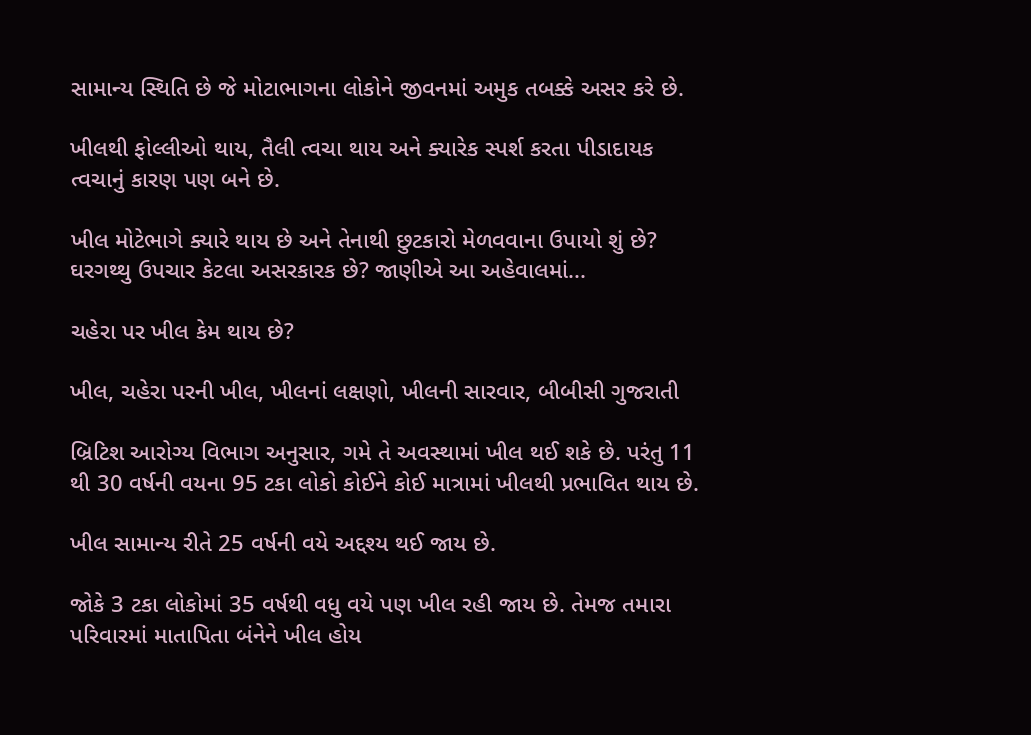સામાન્ય સ્થિતિ છે જે મોટાભાગના લોકોને જીવનમાં અમુક તબક્કે અસર કરે છે.

ખીલથી ફોલ્લીઓ થાય, તૈલી ત્વચા થાય અને ક્યારેક સ્પર્શ કરતા પીડાદાયક ત્વચાનું કારણ પણ બને છે.

ખીલ મોટેભાગે ક્યારે થાય છે અને તેનાથી છુટકારો મેળવવાના ઉપાયો શું છે? ઘરગથ્થુ ઉપચાર કેટલા અસરકારક છે? જાણીએ આ અહેવાલમાં...

ચહેરા પર ખીલ કેમ થાય છે?

ખીલ, ચહેરા પરની ખીલ, ખીલનાં લક્ષણો, ખીલની સારવાર, બીબીસી ગુજરાતી

બ્રિટિશ આરોગ્ય વિભાગ અનુસાર, ગમે તે અવસ્થામાં ખીલ થઈ શકે છે. પરંતુ 11 થી 30 વર્ષની વયના 95 ટકા લોકો કોઈને કોઈ માત્રામાં ખીલથી પ્રભાવિત થાય છે.

ખીલ સામાન્ય રીતે 25 વર્ષની વયે અદ્દશ્ય થઈ જાય છે.

જોકે 3 ટકા લોકોમાં 35 વર્ષથી વધુ વયે પણ ખીલ રહી જાય છે. તેમજ તમારા પરિવારમાં માતાપિતા બંનેને ખીલ હોય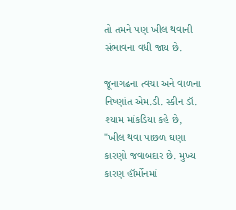તો તમને પણ ખીલ થવાની સંભાવના વધી જાય છે.

જૂનાગઢના ત્વચા અને વાળના નિષ્ણાંત એમ.ડી. સ્કીન ડૉ. શ્યામ માંકડિયા કહે છે, "ખીલ થવા પાછળ ઘણા કારણો જવાબદાર છે. મુખ્ય કારણ હૉર્મોનમાં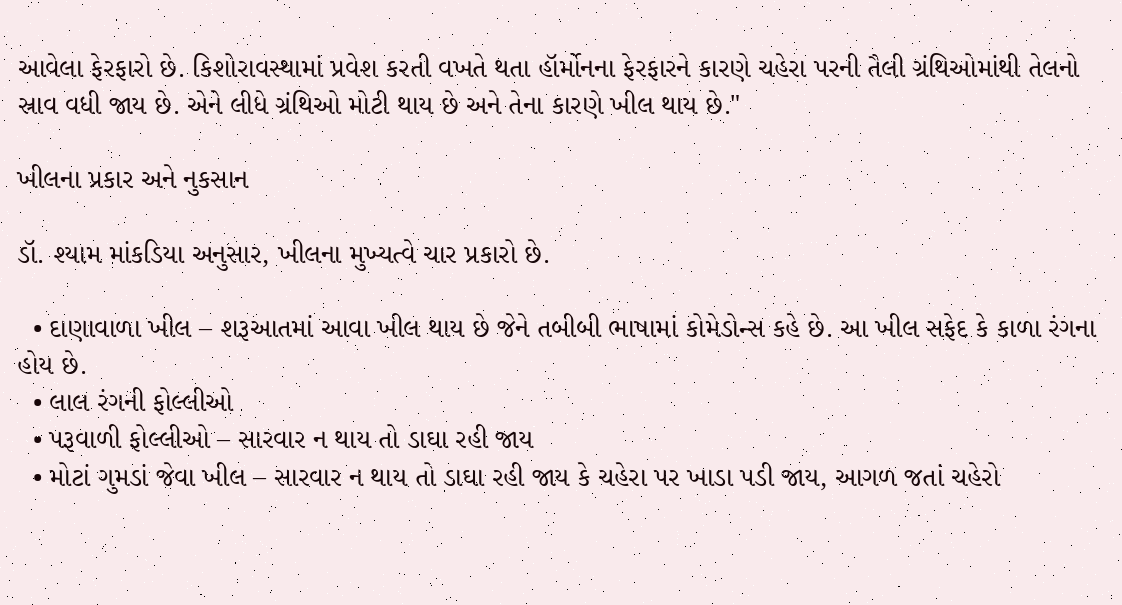આવેલા ફેરફારો છે. કિશોરાવસ્થામાં પ્રવેશ કરતી વખતે થતા હૉર્મોનના ફેરફારને કારણે ચહેરા પરની તૈલી ગ્રંથિઓમાંથી તેલનો સ્રાવ વધી જાય છે. એને લીધે ગ્રંથિઓ મોટી થાય છે અને તેના કારણે ખીલ થાય છે."

ખીલના પ્રકાર અને નુકસાન

ડૉ. શ્યામ માંકડિયા અનુસાર, ખીલના મુખ્યત્વે ચાર પ્રકારો છે.

  • દાણાવાળા ખીલ – શરૂઆતમાં આવા ખીલ થાય છે જેને તબીબી ભાષામાં કોમેડોન્સ કહે છે. આ ખીલ સફેદ કે કાળા રંગના હોય છે.
  • લાલ રંગની ફોલ્લીઓ
  • પરૂવાળી ફોલ્લીઓ – સારવાર ન થાય તો ડાઘા રહી જાય
  • મોટાં ગુમડાં જેવા ખીલ – સારવાર ન થાય તો ડાઘા રહી જાય કે ચહેરા પર ખાડા પડી જાય, આગળ જતાં ચહેરો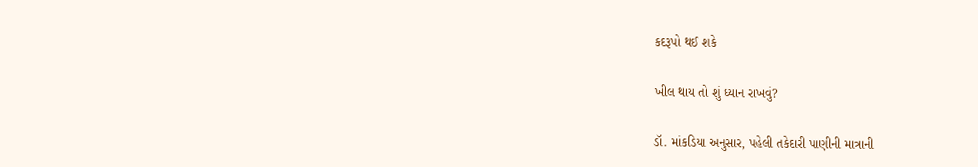કદરૂપો થઈ શકે

ખીલ થાય તો શું ધ્યાન રાખવું?

ડૉ. માંકડિયા અનુસાર, પહેલી તકેદારી પાણીની માત્રાની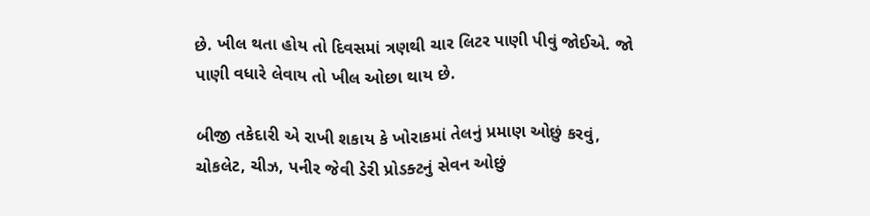છે. ખીલ થતા હોય તો દિવસમાં ત્રણથી ચાર લિટર પાણી પીવું જોઈએ. જો પાણી વધારે લેવાય તો ખીલ ઓછા થાય છે.

બીજી તકેદારી એ રાખી શકાય કે ખોરાકમાં તેલનું પ્રમાણ ઓછું કરવું, ચોકલેટ, ચીઝ, પનીર જેવી ડેરી પ્રોડક્ટનું સેવન ઓછું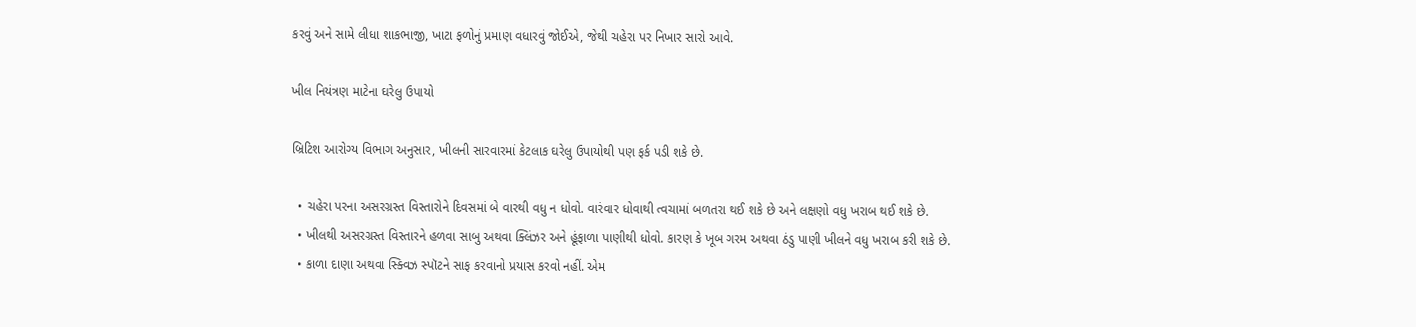કરવું અને સામે લીધા શાકભાજી, ખાટા ફળોનું પ્રમાણ વધારવું જોઈએ, જેથી ચહેરા પર નિખાર સારો આવે.

ખીલ નિયંત્રણ માટેના ઘરેલુ ઉપાયો

બ્રિટિશ આરોગ્ય વિભાગ અનુસાર, ખીલની સારવારમાં કેટલાક ઘરેલુ ઉપાયોથી પણ ફર્ક પડી શકે છે.

  • ચહેરા પરના અસરગ્રસ્ત વિસ્તારોને દિવસમાં બે વારથી વધુ ન ધોવો. વારંવાર ધોવાથી ત્વચામાં બળતરા થઈ શકે છે અને લક્ષણો વધુ ખરાબ થઈ શકે છે.
  • ખીલથી અસરગ્રસ્ત વિસ્તારને હળવા સાબુ અથવા ક્લિંઝર અને હૂંફાળા પાણીથી ધોવો. કારણ કે ખૂબ ગરમ અથવા ઠંડુ પાણી ખીલને વધુ ખરાબ કરી શકે છે.
  • કાળા દાણા અથવા સ્ક્વિઝ સ્પૉટને સાફ કરવાનો પ્રયાસ કરવો નહીં. એમ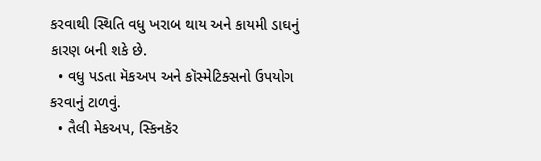કરવાથી સ્થિતિ વધુ ખરાબ થાય અને કાયમી ડાઘનું કારણ બની શકે છે.
  • વધુ પડતા મૅકઅપ અને કૉસ્મેટિક્સનો ઉપયોગ કરવાનું ટાળવું.
  • તૈલી મેકઅપ, સ્કિનકૅર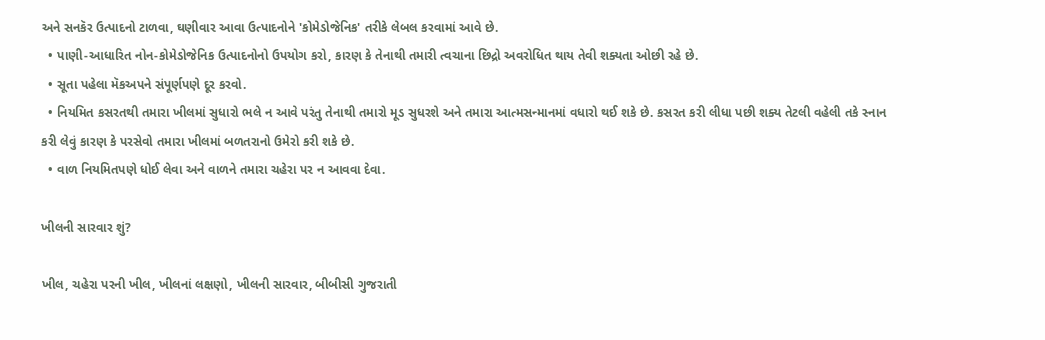અને સનકૅર ઉત્પાદનો ટાળવા, ઘણીવાર આવા ઉત્પાદનોને 'કોમેડોજેનિક' તરીકે લેબલ કરવામાં આવે છે.
  • પાણી-આધારિત નોન-કોમેડોજેનિક ઉત્પાદનોનો ઉપયોગ કરો, કારણ કે તેનાથી તમારી ત્વચાના છિદ્રો અવરોધિત થાય તેવી શક્યતા ઓછી રહે છે.
  • સૂતા પહેલા મૅકઅપને સંપૂર્ણપણે દૂર કરવો.
  • નિયમિત કસરતથી તમારા ખીલમાં સુધારો ભલે ન આવે પરંતુ તેનાથી તમારો મૂડ સુધરશે અને તમારા આત્મસન્માનમાં વધારો થઈ શકે છે. કસરત કરી લીધા પછી શક્ય તેટલી વહેલી તકે સ્નાન કરી લેવું કારણ કે પરસેવો તમારા ખીલમાં બળતરાનો ઉમેરો કરી શકે છે.
  • વાળ નિયમિતપણે ધોઈ લેવા અને વાળને તમારા ચહેરા પર ન આવવા દેવા.

ખીલની સારવાર શું?

ખીલ, ચહેરા પરની ખીલ, ખીલનાં લક્ષણો, ખીલની સારવાર, બીબીસી ગુજરાતી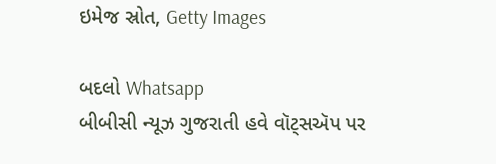ઇમેજ સ્રોત, Getty Images

બદલો Whatsapp
બીબીસી ન્યૂઝ ગુજરાતી હવે વૉટ્સઍપ પર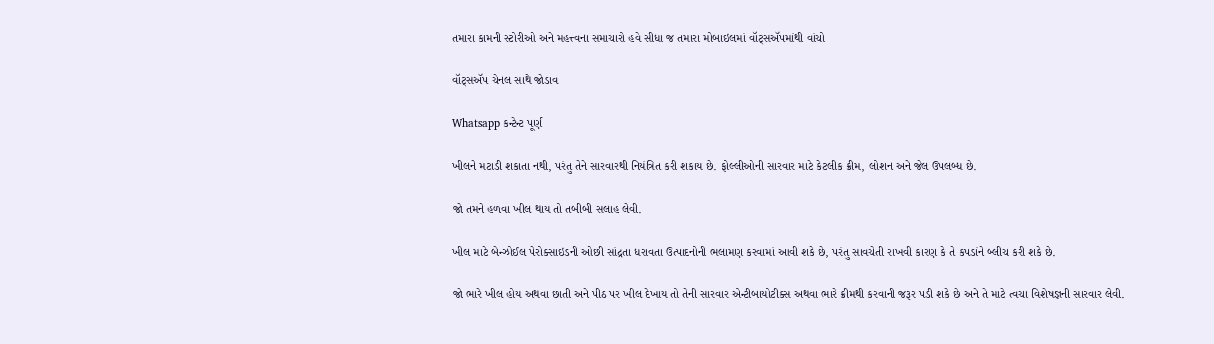તમારા કામની સ્ટોરીઓ અને મહત્ત્વના સમાચારો હવે સીધા જ તમારા મોબાઇલમાં વૉટ્સઍપમાંથી વાંચો

વૉટ્સઍપ ચેનલ સાથે જોડાવ

Whatsapp કન્ટેન્ટ પૂર્ણ

ખીલને મટાડી શકાતા નથી, પરંતુ તેને સારવારથી નિયંત્રિત કરી શકાય છે. ફોલ્લીઓની સારવાર માટે કેટલીક ક્રીમ, લોશન અને જેલ ઉપલબ્ધ છે.

જો તમને હળવા ખીલ થાય તો તબીબી સલાહ લેવી.

ખીલ માટે બેન્ઝોઈલ પેરોક્સાઇડની ઓછી સાંદ્રતા ધરાવતા ઉત્પાદનોની ભલામણ કરવામાં આવી શકે છે, પરંતુ સાવચેતી રાખવી કારણ કે તે કપડાંને બ્લીચ કરી શકે છે.

જો ભારે ખીલ હોય અથવા છાતી અને પીઠ પર ખીલ દેખાય તો તેની સારવાર એન્ટીબાયોટીક્સ અથવા ભારે ક્રીમથી કરવાની જરૂર પડી શકે છે અને તે માટે ત્વચા વિશેષજ્ઞની સારવાર લેવી.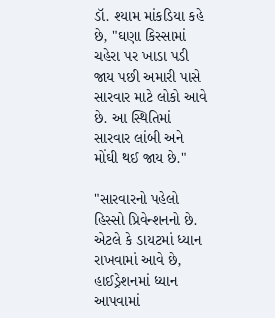ડૉ. શ્યામ માંકડિયા કહે છે, "ઘણા કિસ્સામાં ચહેરા પર ખાડા પડી જાય પછી અમારી પાસે સારવાર માટે લોકો આવે છે. આ સ્થિતિમાં સારવાર લાંબી અને મોંઘી થઈ જાય છે."

"સારવારનો પહેલો હિસ્સો પ્રિવેન્શનનો છે. એટલે કે ડાયટમાં ધ્યાન રાખવામાં આવે છે, હાઈડ્રેશનમાં ધ્યાન આપવામાં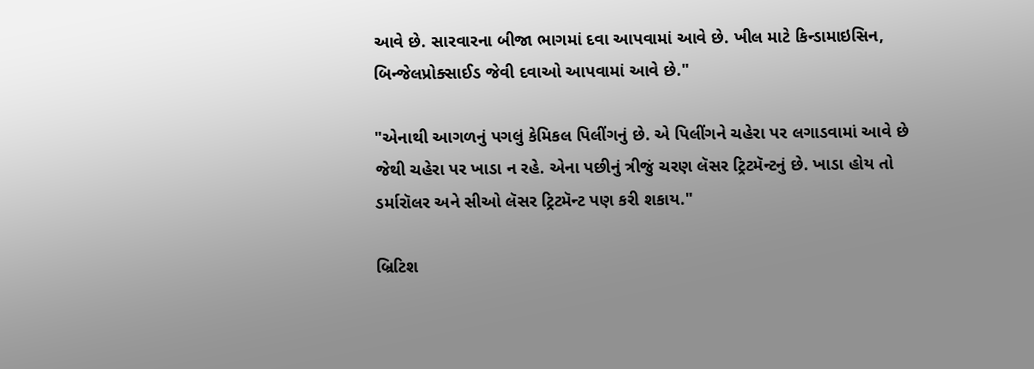આવે છે. સારવારના બીજા ભાગમાં દવા આપવામાં આવે છે. ખીલ માટે કિન્ડામાઇસિન, બિન્જેલપ્રોક્સાઈડ જેવી દવાઓ આપવામાં આવે છે."

"એનાથી આગળનું પગલું કેમિકલ પિલીંગનું છે. એ પિલીંગને ચહેરા પર લગાડવામાં આવે છે જેથી ચહેરા પર ખાડા ન રહે. એના પછીનું ત્રીજું ચરણ લૅસર ટ્રિટમૅન્ટનું છે. ખાડા હોય તો ડર્મારૉલર અને સીઓ લૅસર ટ્રિટમૅન્ટ પણ કરી શકાય."

બ્રિટિશ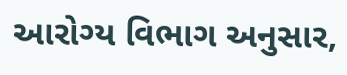આરોગ્ય વિભાગ અનુસાર,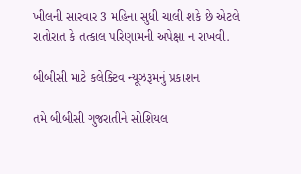ખીલની સારવાર 3 મહિના સુધી ચાલી શકે છે એટલે રાતોરાત કે તત્કાલ પરિણામની અપેક્ષા ન રાખવી.

બીબીસી માટે કલેક્ટિવ ન્યૂઝરૂમનું પ્રકાશન

તમે બીબીસી ગુજરાતીને સોશિયલ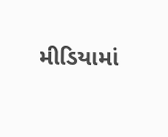મીડિયામાં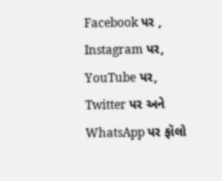Facebook પર , Instagram પર, YouTube પર, Twitter પર અને WhatsApp પર ફૉલો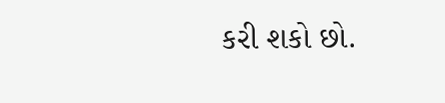કરી શકો છો.